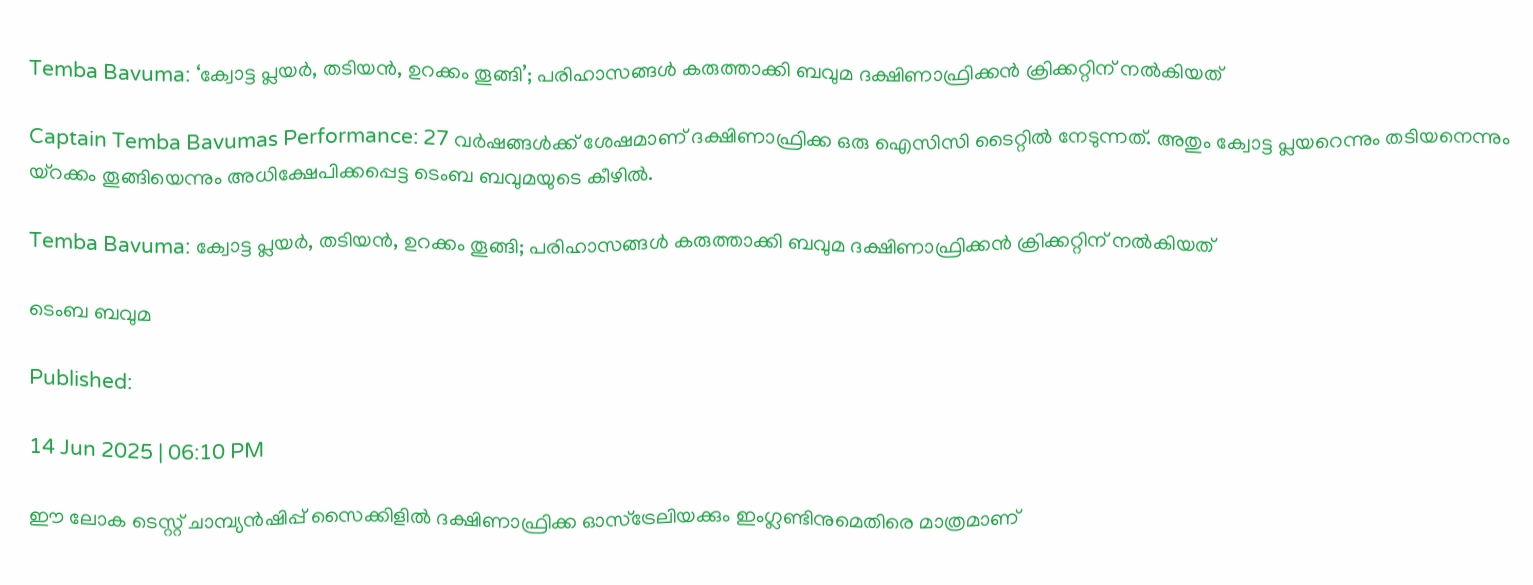Temba Bavuma: ‘ക്വോട്ട പ്ലയർ, തടിയൻ, ഉറക്കം തൂങ്ങി’; പരിഹാസങ്ങൾ കരുത്താക്കി ബവുമ ദക്ഷിണാഫ്രിക്കൻ ക്രിക്കറ്റിന് നൽകിയത്

Captain Temba Bavumas Performance: 27 വർഷങ്ങൾക്ക് ശേഷമാണ് ദക്ഷിണാഫ്രിക്ക ഒരു ഐസിസി ടൈറ്റിൽ നേടുന്നത്. അതും ക്വോട്ട പ്ലയറെന്നും തടിയനെന്നും യ്റക്കം തൂങ്ങിയെന്നും അധിക്ഷേപിക്കപ്പെട്ട ടെംബ ബവുമയുടെ കീഴിൽ.

Temba Bavuma: ക്വോട്ട പ്ലയർ, തടിയൻ, ഉറക്കം തൂങ്ങി; പരിഹാസങ്ങൾ കരുത്താക്കി ബവുമ ദക്ഷിണാഫ്രിക്കൻ ക്രിക്കറ്റിന് നൽകിയത്

ടെംബ ബവുമ

Published:

14 Jun 2025 | 06:10 PM

ഈ ലോക ടെസ്റ്റ് ചാമ്പ്യൻഷിപ്പ് സൈക്കിളിൽ ദക്ഷിണാഫ്രിക്ക ഓസ്ട്രേലിയക്കും ഇംഗ്ലണ്ടിനുമെതിരെ മാത്രമാണ്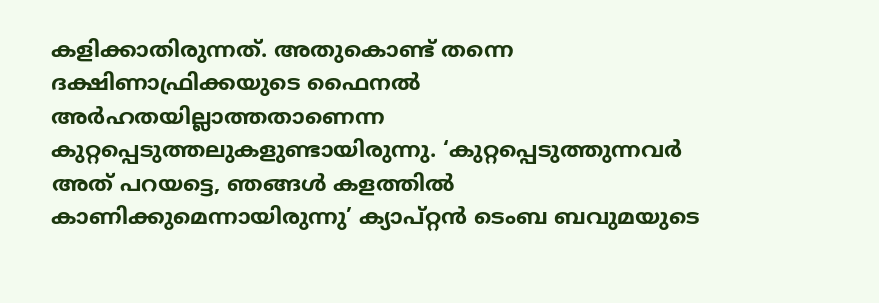കളിക്കാതിരുന്നത്. അതുകൊണ്ട് തന്നെ ദക്ഷിണാഫ്രിക്കയുടെ ഫൈനൽ അർഹതയില്ലാത്തതാണെന്ന കുറ്റപ്പെടുത്തലുകളുണ്ടായിരുന്നു. ‘കുറ്റപ്പെടുത്തുന്നവർ അത് പറയട്ടെ, ഞങ്ങൾ കളത്തിൽ കാണിക്കുമെന്നായിരുന്നു’ ക്യാപ്റ്റൻ ടെംബ ബവുമയുടെ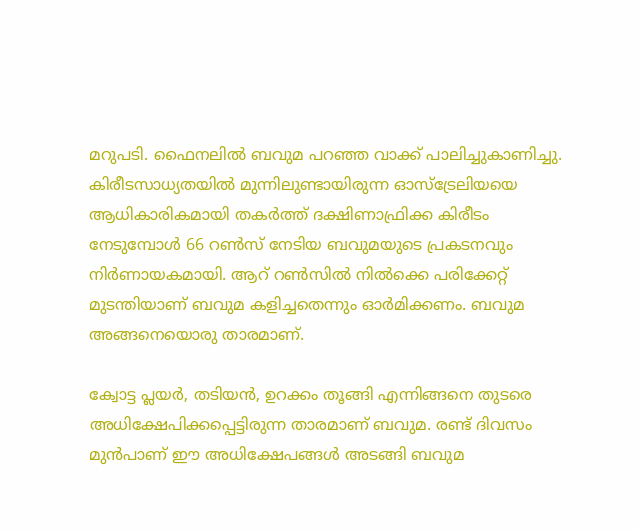മറുപടി. ഫൈനലിൽ ബവുമ പറഞ്ഞ വാക്ക് പാലിച്ചുകാണിച്ചു. കിരീടസാധ്യതയിൽ മുന്നിലുണ്ടായിരുന്ന ഓസ്ട്രേലിയയെ ആധികാരികമായി തകർത്ത് ദക്ഷിണാഫ്രിക്ക കിരീടം നേടുമ്പോൾ 66 റൺസ് നേടിയ ബവുമയുടെ പ്രകടനവും നിർണായകമായി. ആറ് റൺസിൽ നിൽക്കെ പരിക്കേറ്റ് മുടന്തിയാണ് ബവുമ കളിച്ചതെന്നും ഓർമിക്കണം. ബവുമ അങ്ങനെയൊരു താരമാണ്.

ക്വോട്ട പ്ലയർ, തടിയൻ, ഉറക്കം തൂങ്ങി എന്നിങ്ങനെ തുടരെ അധിക്ഷേപിക്കപ്പെട്ടിരുന്ന താരമാണ് ബവുമ. രണ്ട് ദിവസം മുൻപാണ് ഈ അധിക്ഷേപങ്ങൾ അടങ്ങി ബവുമ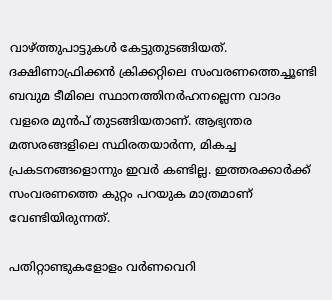വാഴ്ത്തുപാട്ടുകൾ കേട്ടുതുടങ്ങിയത്. ദക്ഷിണാഫ്രിക്കൻ ക്രിക്കറ്റിലെ സംവരണത്തെച്ചൂണ്ടി ബവുമ ടീമിലെ സ്ഥാനത്തിനർഹനല്ലെന്ന വാദം വളരെ മുൻപ് തുടങ്ങിയതാണ്. ആഭ്യന്തര മത്സരങ്ങളിലെ സ്ഥിരതയാർന്ന, മികച്ച പ്രകടനങ്ങളൊന്നും ഇവർ കണ്ടില്ല. ഇത്തരക്കാർക്ക് സംവരണത്തെ കുറ്റം പറയുക മാത്രമാണ് വേണ്ടിയിരുന്നത്.

പതിറ്റാണ്ടുകളോളം വർണവെറി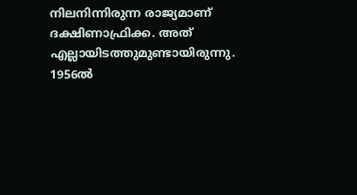നിലനിന്നിരുന്ന രാജ്യമാണ് ദക്ഷിണാഫ്രിക്ക. അത് എല്ലായിടത്തുമുണ്ടായിരുന്നു. 1956ൽ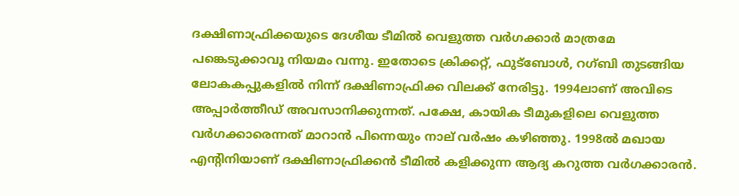ദക്ഷിണാഫ്രിക്കയുടെ ദേശീയ ടീമിൽ വെളുത്ത വർഗക്കാർ മാത്രമേ പങ്കെടുക്കാവൂ നിയമം വന്നു. ഇതോടെ ക്രിക്കറ്റ്, ഫുട്ബോൾ, റഗ്ബി തുടങ്ങിയ ലോകകപ്പുകളിൽ നിന്ന് ദക്ഷിണാഫ്രിക്ക വിലക്ക് നേരിട്ടു. 1994ലാണ് അവിടെ അപ്പാർത്തീഡ് അവസാനിക്കുന്നത്. പക്ഷേ, കായിക ടീമുകളിലെ വെളുത്ത വർഗക്കാരെന്നത് മാറാൻ പിന്നെയും നാല് വർഷം കഴിഞ്ഞു. 1998ൽ മഖായ എൻ്റിനിയാണ് ദക്ഷിണാഫ്രിക്കൻ ടീമിൽ കളിക്കുന്ന ആദ്യ കറുത്ത വർഗക്കാരൻ.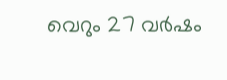വെറും 27 വർഷം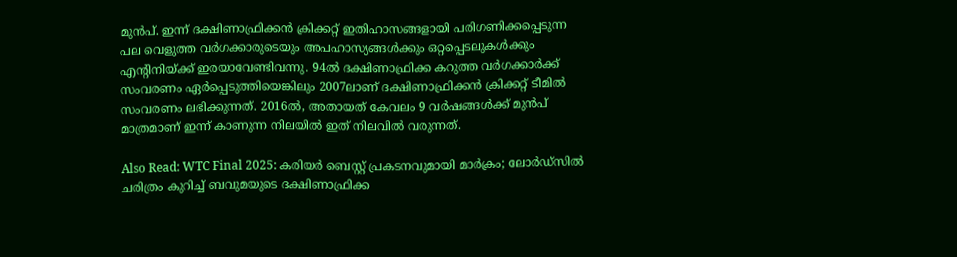മുൻപ്. ഇന്ന് ദക്ഷിണാഫ്രിക്കൻ ക്രിക്കറ്റ് ഇതിഹാസങ്ങളായി പരിഗണിക്കപ്പെടുന്ന പല വെളുത്ത വർഗക്കാരുടെയും അപഹാസ്യങ്ങൾക്കും ഒറ്റപ്പെടലുകൾക്കും എൻ്റിനിയ്ക്ക് ഇരയാവേണ്ടിവന്നു. 94ൽ ദക്ഷിണാഫ്രിക്ക കറുത്ത വർഗക്കാർക്ക് സംവരണം ഏർപ്പെടുത്തിയെങ്കിലും 2007ലാണ് ദക്ഷിണാഫ്രിക്കൻ ക്രിക്കറ്റ് ടീമിൽ സംവരണം ലഭിക്കുന്നത്. 2016ൽ, അതായത് കേവലം 9 വർഷങ്ങൾക്ക് മുൻപ് മാത്രമാണ് ഇന്ന് കാണുന്ന നിലയിൽ ഇത് നിലവിൽ വരുന്നത്.

Also Read: WTC Final 2025: കരിയർ ബെസ്റ്റ് പ്രകടനവുമായി മാർക്രം; ലോർഡ്സിൽ ചരിത്രം കുറിച്ച് ബവുമയുടെ ദക്ഷിണാഫ്രിക്ക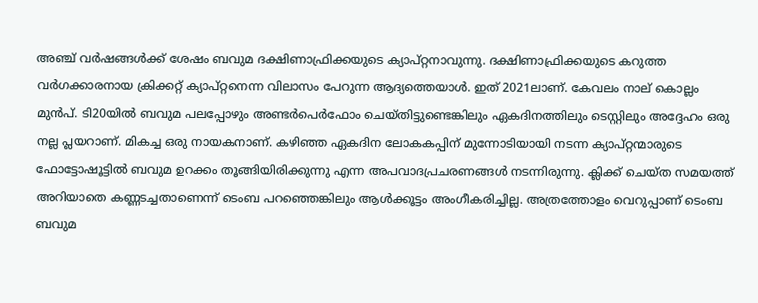അഞ്ച് വർഷങ്ങൾക്ക് ശേഷം ബവുമ ദക്ഷിണാഫ്രിക്കയുടെ ക്യാപ്റ്റനാവുന്നു. ദക്ഷിണാഫ്രിക്കയുടെ കറുത്ത വർഗക്കാരനായ ക്രിക്കറ്റ് ക്യാപ്റ്റനെന്ന വിലാസം പേറുന്ന ആദ്യത്തെയാൾ. ഇത് 2021ലാണ്. കേവലം നാല് കൊല്ലം മുൻപ്. ടി20യിൽ ബവുമ പലപ്പോഴും അണ്ടർപെർഫോം ചെയ്തിട്ടുണ്ടെങ്കിലും ഏകദിനത്തിലും ടെസ്റ്റിലും അദ്ദേഹം ഒരു നല്ല പ്ലയറാണ്. മികച്ച ഒരു നായകനാണ്. കഴിഞ്ഞ ഏകദിന ലോകകപ്പിന് മുന്നോടിയായി നടന്ന ക്യാപ്റ്റന്മാരുടെ ഫോട്ടോഷൂട്ടിൽ ബവുമ ഉറക്കം തൂങ്ങിയിരിക്കുന്നു എന്ന അപവാദപ്രചരണങ്ങൾ നടന്നിരുന്നു. ക്ലിക്ക് ചെയ്ത സമയത്ത് അറിയാതെ കണ്ണടച്ചതാണെന്ന് ടെംബ പറഞ്ഞെങ്കിലും ആൾക്കൂട്ടം അംഗീകരിച്ചില്ല. അത്രത്തോളം വെറുപ്പാണ് ടെംബ ബവുമ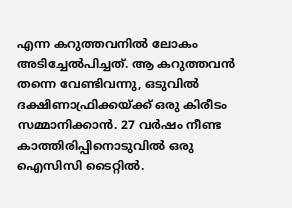എന്ന കറുത്തവനിൽ ലോകം അടിച്ചേൽപിച്ചത്. ആ കറുത്തവൻ തന്നെ വേണ്ടിവന്നു, ഒടുവിൽ ദക്ഷിണാഫ്രിക്കയ്ക്ക് ഒരു കിരീടം സമ്മാനിക്കാൻ. 27 വർഷം നീണ്ട കാത്തിരിപ്പിനൊടുവിൽ ഒരു ഐസിസി ടൈറ്റിൽ.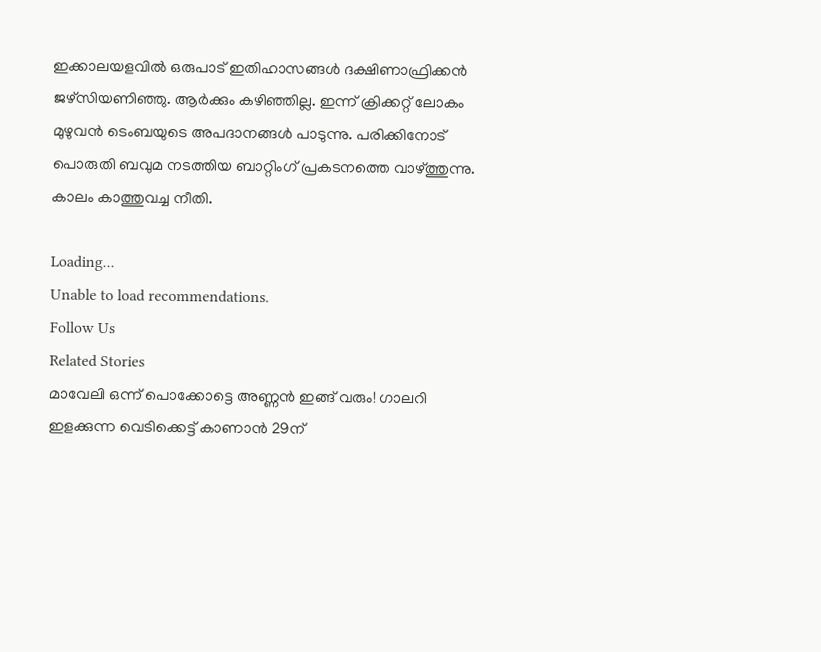ഇക്കാലയളവിൽ ഒരുപാട് ഇതിഹാസങ്ങൾ ദക്ഷിണാഫ്രിക്കൻ ജഴ്സിയണിഞ്ഞു. ആർക്കും കഴിഞ്ഞില്ല. ഇന്ന് ക്രിക്കറ്റ് ലോകം മുഴുവൻ ടെംബയുടെ അപദാനങ്ങൾ പാടുന്നു. പരിക്കിനോട് പൊരുതി ബവുമ നടത്തിയ ബാറ്റിംഗ് പ്രകടനത്തെ വാഴ്ത്തുന്നു. കാലം കാത്തുവച്ച നീതി.

Loading...
Unable to load recommendations.
Follow Us
Related Stories
മാവേലി ഒന്ന് പൊക്കോട്ടെ അ‌ണ്ണൻ ഇങ്ങ് വരും! ഗാലറി ഇളക്കുന്ന വെടിക്കെട്ട് കാണാൻ 29ന്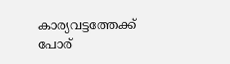കാര്യവട്ടത്തേക്ക് പോര്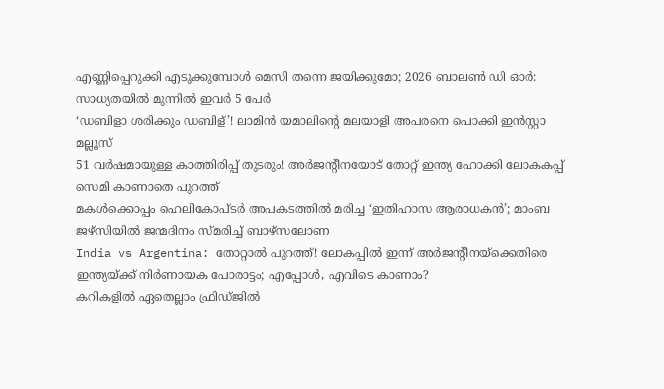എണ്ണിപ്പെറുക്കി എടുക്കുമ്പോൾ മെസി തന്നെ ജയിക്കുമോ; 2026 ബാലൺ ഡി ഓർ: സാധ്യതയിൽ മുന്നിൽ ഇവർ 5 പേർ
‘ഡബിളാ ശരിക്കും ഡബിള്’! ലാമിൻ യമാലിന്റെ മലയാളി അ‌പരനെ പൊക്കി ഇൻസ്റ്റാ മല്ലൂസ്
51 വർഷമായുള്ള കാത്തിരിപ്പ് തുടരും! അ‌ർജന്റീനയോട് തോറ്റ് ഇന്ത്യ ഹോക്കി ലോകകപ്പ് സെമി കാണാതെ പുറത്ത്
മകൾക്കൊപ്പം ഹെലികോപ്ടർ അ‌പകടത്തിൽ മരിച്ച ‘ഇതിഹാസ ആരാധകൻ’; മാംബ ജഴ്സിയിൽ ജന്മദിനം സ്മരിച്ച് ബാഴ്സലോണ
India vs Argentina: തോറ്റാല്‍ പുറത്ത്! ലോകപ്പില്‍ ഇന്ന് അര്‍ജന്റീനയ്‌ക്കെതിരെ ഇന്ത്യയ്ക്ക് നിര്‍ണായക പോരാട്ടം; എപ്പോള്‍, എവിടെ കാണാം?
കറികളിൽ ഏതെല്ലാം ഫ്രിഡ്ജിൽ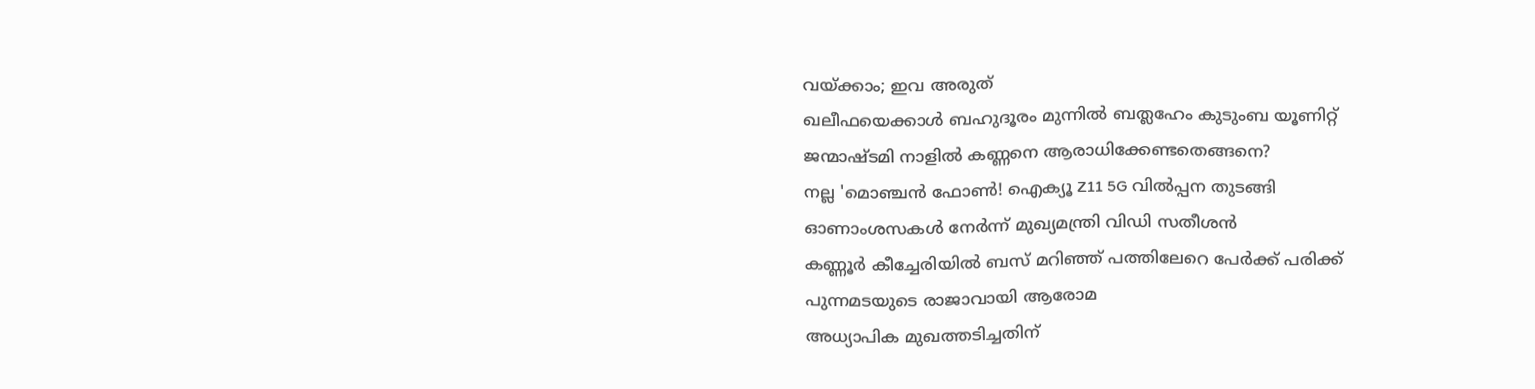വയ്ക്കാം; ഇവ അരുത്
ഖലീഫയെക്കാൾ ബഹുദൂരം മുന്നിൽ ബത്ലഹേം കുടുംബ യൂണിറ്റ്
ജന്മാഷ്ടമി നാളിൽ കണ്ണനെ ആരാധിക്കേണ്ടതെങ്ങനെ?
നല്ല 'മൊഞ്ചൻ ഫോൺ! ഐക്യൂ Z11 5G വിൽപ്പന തുടങ്ങി
ഓണാംശസകൾ നേർന്ന് മുഖ്യമന്ത്രി വിഡി സതീശൻ
കണ്ണൂർ കീച്ചേരിയിൽ ബസ് മറിഞ്ഞ് പത്തിലേറെ പേർക്ക് പരിക്ക്
പുന്നമടയുടെ രാജാവായി ആരോമ
അധ്യാപിക മുഖത്തടിച്ചതിന്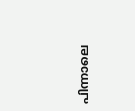പിന്നാലെ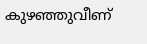കുഴഞ്ഞുവീണ്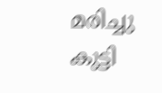മരിച്ചു കുട്ടി